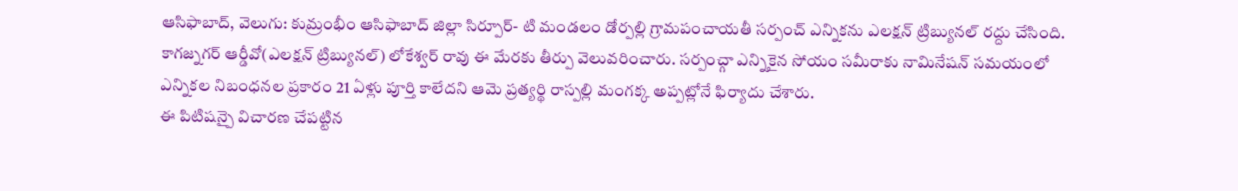ఆసిఫాబాద్, వెలుగు: కుమ్రంభీం ఆసిఫాబాద్ జిల్లా సిర్పూర్- టి మండలం డోర్పల్లి గ్రామపంచాయతీ సర్పంచ్ ఎన్నికను ఎలక్షన్ ట్రిబ్యునల్ రద్దు చేసింది. కాగజ్నగర్ ఆర్డీవో(ఎలక్షన్ ట్రిబ్యునల్) లోకేశ్వర్ రావు ఈ మేరకు తీర్పు వెలువరించారు. సర్పంచ్గా ఎన్నికైన సోయం సమీరాకు నామినేషన్ సమయంలో ఎన్నికల నిబంధనల ప్రకారం 21 ఏళ్లు పూర్తి కాలేదని ఆమె ప్రత్యర్థి రాస్పల్లి మంగక్క అప్పట్లోనే ఫిర్యాదు చేశారు.
ఈ పిటిషన్పై విచారణ చేపట్టిన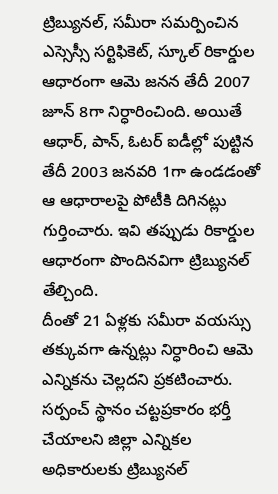ట్రిబ్యునల్, సమీరా సమర్పించిన ఎస్సెస్సీ సర్టిఫికెట్, స్కూల్ రికార్డుల ఆధారంగా ఆమె జనన తేదీ 2007 జూన్ 8గా నిర్ధారించింది. అయితే ఆధార్, పాన్, ఓటర్ ఐడీల్లో పుట్టిన తేదీ 2003 జనవరి 1గా ఉండడంతో ఆ ఆధారాలపై పోటీకి దిగినట్లు గుర్తించారు. ఇవి తప్పుడు రికార్డుల ఆధారంగా పొందినవిగా ట్రిబ్యునల్ తేల్చింది.
దీంతో 21 ఏళ్లకు సమీరా వయస్సు తక్కువగా ఉన్నట్లు నిర్ధారించి ఆమె ఎన్నికను చెల్లదని ప్రకటించారు. సర్పంచ్ స్థానం చట్టప్రకారం భర్తీ చేయాలని జిల్లా ఎన్నికల అధికారులకు ట్రిబ్యునల్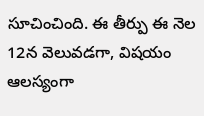సూచించింది. ఈ తీర్పు ఈ నెల 12న వెలువడగా, విషయం ఆలస్యంగా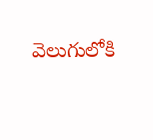వెలుగులోకి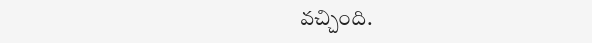వచ్చింది.